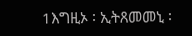1እግዚኦ ፡ ኢትጸመመኒ ፡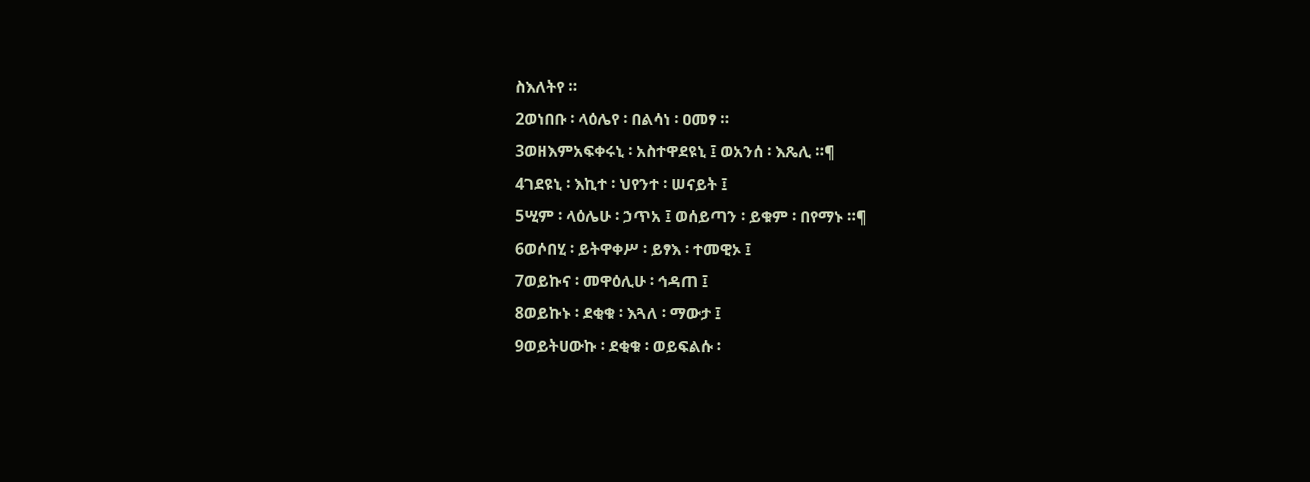ስእለትየ ።
2ወነበቡ ፡ ላዕሌየ ፡ በልሳነ ፡ ዐመፃ ።
3ወዘእምአፍቀሩኒ ፡ አስተዋደዩኒ ፤ ወአንሰ ፡ እጼሊ ።¶
4ገደዩኒ ፡ እኪተ ፡ ህየንተ ፡ ሠናይት ፤
5ሢም ፡ ላዕሌሁ ፡ ኃጥአ ፤ ወሰይጣን ፡ ይቁም ፡ በየማኑ ።¶
6ወሶበሂ ፡ ይትዋቀሥ ፡ ይፃእ ፡ ተመዊኦ ፤
7ወይኩና ፡ መዋዕሊሁ ፡ ኅዳጠ ፤
8ወይኩኑ ፡ ደቂቁ ፡ እጓለ ፡ ማውታ ፤
9ወይትሀውኩ ፡ ደቂቁ ፡ ወይፍልሱ ፡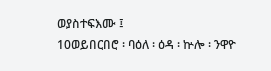ወያስተፍእሙ ፤
10ወይበርበሮ ፡ ባዕለ ፡ ዕዳ ፡ ኵሎ ፡ ንዋዮ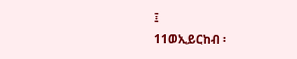፤
11ወኢይርከብ ፡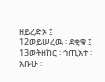ዘይረድኦ ፤
12ወይሠረዉ ፡ ደቂቁ ፤
13ወትዘከር ፡ ኅጢአተ ፡ አቡሁ ፡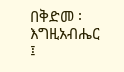በቅድመ ፡ እግዚአብሔር ፤